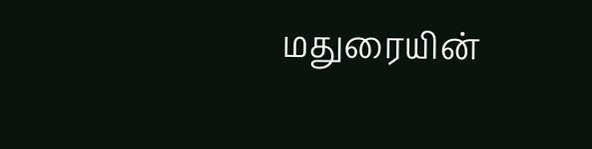மதுரையின்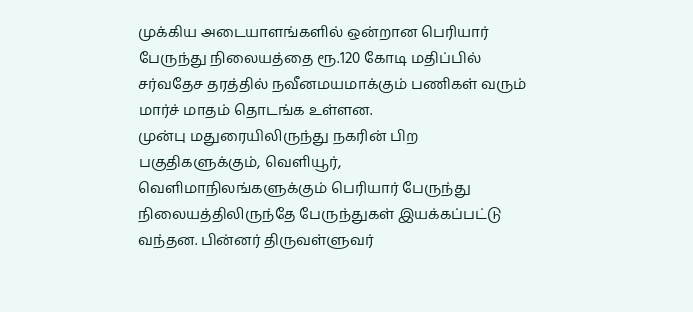முக்கிய அடையாளங்களில் ஒன்றான பெரியார் பேருந்து நிலையத்தை ரூ.120 கோடி மதிப்பில் சர்வதேச தரத்தில் நவீனமயமாக்கும் பணிகள் வரும் மார்ச் மாதம் தொடங்க உள்ளன.
முன்பு மதுரையிலிருந்து நகரின் பிற பகுதிகளுக்கும், வெளியூர், வெளிமாநிலங்களுக்கும் பெரியார் பேருந்து நிலையத்திலிருந்தே பேருந்துகள் இயக்கப்பட்டு வந்தன. பின்னர் திருவள்ளுவர்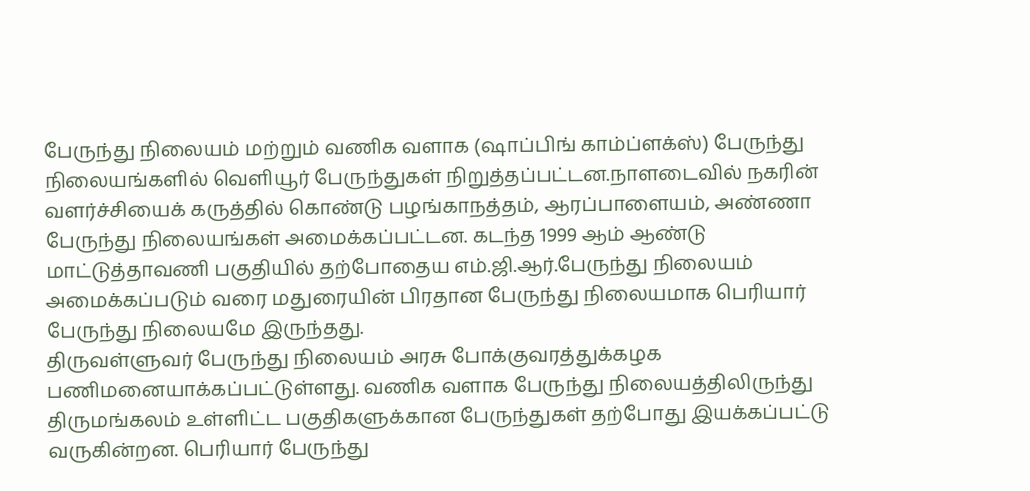பேருந்து நிலையம் மற்றும் வணிக வளாக (ஷாப்பிங் காம்ப்ளக்ஸ்) பேருந்து நிலையங்களில் வெளியூர் பேருந்துகள் நிறுத்தப்பட்டன.நாளடைவில் நகரின் வளர்ச்சியைக் கருத்தில் கொண்டு பழங்காநத்தம், ஆரப்பாளையம், அண்ணா பேருந்து நிலையங்கள் அமைக்கப்பட்டன. கடந்த 1999 ஆம் ஆண்டு மாட்டுத்தாவணி பகுதியில் தற்போதைய எம்.ஜி.ஆர்.பேருந்து நிலையம் அமைக்கப்படும் வரை மதுரையின் பிரதான பேருந்து நிலையமாக பெரியார் பேருந்து நிலையமே இருந்தது.
திருவள்ளுவர் பேருந்து நிலையம் அரசு போக்குவரத்துக்கழக பணிமனையாக்கப்பட்டுள்ளது. வணிக வளாக பேருந்து நிலையத்திலிருந்து திருமங்கலம் உள்ளிட்ட பகுதிகளுக்கான பேருந்துகள் தற்போது இயக்கப்பட்டு வருகின்றன. பெரியார் பேருந்து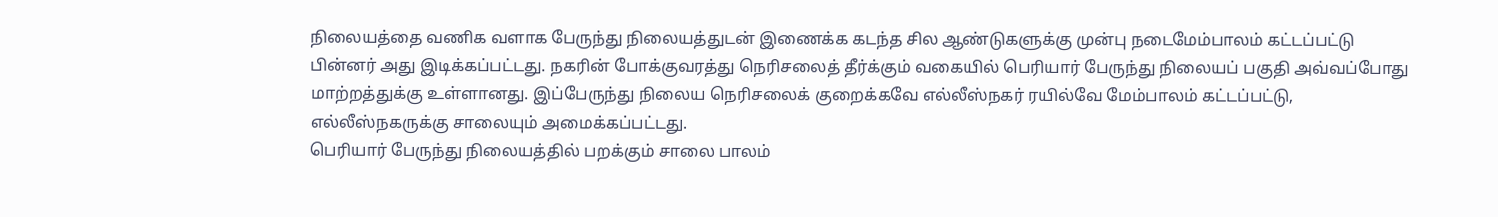நிலையத்தை வணிக வளாக பேருந்து நிலையத்துடன் இணைக்க கடந்த சில ஆண்டுகளுக்கு முன்பு நடைமேம்பாலம் கட்டப்பட்டு பின்னர் அது இடிக்கப்பட்டது. நகரின் போக்குவரத்து நெரிசலைத் தீர்க்கும் வகையில் பெரியார் பேருந்து நிலையப் பகுதி அவ்வப்போது மாற்றத்துக்கு உள்ளானது. இப்பேருந்து நிலைய நெரிசலைக் குறைக்கவே எல்லீஸ்நகர் ரயில்வே மேம்பாலம் கட்டப்பட்டு, எல்லீஸ்நகருக்கு சாலையும் அமைக்கப்பட்டது.
பெரியார் பேருந்து நிலையத்தில் பறக்கும் சாலை பாலம்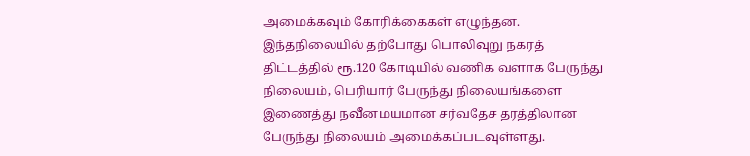அமைக்கவும் கோரிக்கைகள் எழுந்தன. இந்தநிலையில் தற்போது பொலிவுறு நகரத் திட்டத்தில் ரூ.120 கோடியில் வணிக வளாக பேருந்து நிலையம், பெரியார் பேருந்து நிலையங்களை இணைத்து நவீனமயமான சர்வதேச தரத்திலான பேருந்து நிலையம் அமைக்கப்படவுள்ளது.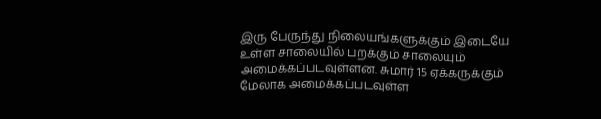இரு பேருந்து நிலையங்களுக்கும் இடையே உள்ள சாலையில் பறக்கும் சாலையும் அமைக்கப்படவுள்ளன. சுமார் 15 ஏக்கருக்கும் மேலாக அமைக்கப்படவுள்ள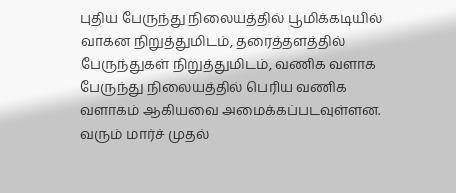புதிய பேருந்து நிலையத்தில் பூமிக்கடியில் வாகன நிறுத்துமிடம், தரைத்தளத்தில் பேருந்துகள் நிறுத்துமிடம், வணிக வளாக பேருந்து நிலையத்தில் பெரிய வணிக வளாகம் ஆகியவை அமைக்கப்படவுள்ளன.
வரும் மார்ச் முதல்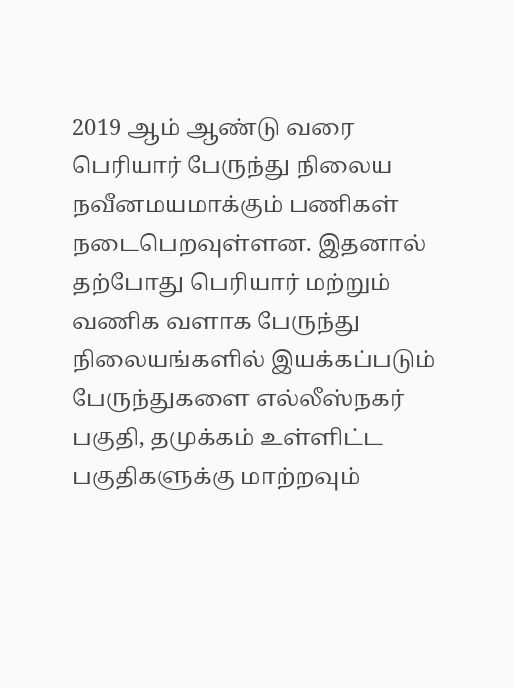2019 ஆம் ஆண்டு வரை பெரியார் பேருந்து நிலைய நவீனமயமாக்கும் பணிகள் நடைபெறவுள்ளன. இதனால் தற்போது பெரியார் மற்றும் வணிக வளாக பேருந்து நிலையங்களில் இயக்கப்படும் பேருந்துகளை எல்லீஸ்நகர் பகுதி, தமுக்கம் உள்ளிட்ட பகுதிகளுக்கு மாற்றவும்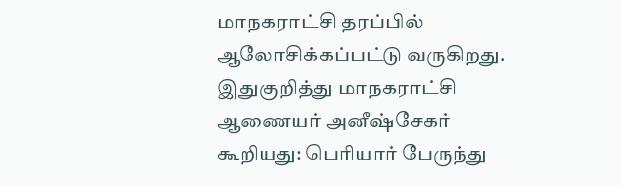மாநகராட்சி தரப்பில் ஆலோசிக்கப்பட்டு வருகிறது.
இதுகுறித்து மாநகராட்சி ஆணையர் அனீஷ்சேகர் கூறியது: பெரியார் பேருந்து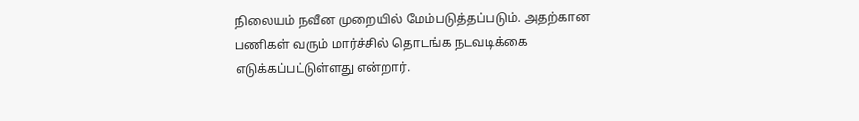நிலையம் நவீன முறையில் மேம்படுத்தப்படும். அதற்கான பணிகள் வரும் மார்ச்சில் தொடங்க நடவடிக்கை எடுக்கப்பட்டுள்ளது என்றார்.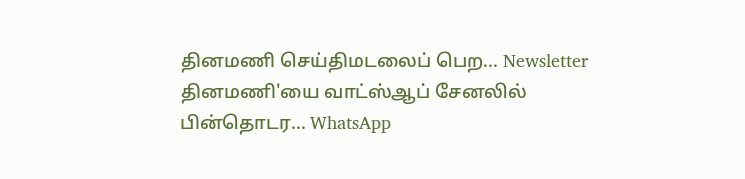தினமணி செய்திமடலைப் பெற... Newsletter
தினமணி'யை வாட்ஸ்ஆப் சேனலில் பின்தொடர... WhatsApp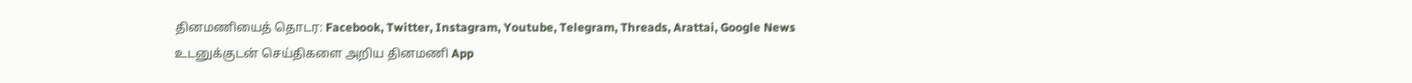தினமணியைத் தொடர: Facebook, Twitter, Instagram, Youtube, Telegram, Threads, Arattai, Google News
உடனுக்குடன் செய்திகளை அறிய தினமணி App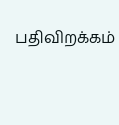பதிவிறக்கம்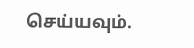செய்யவும்.